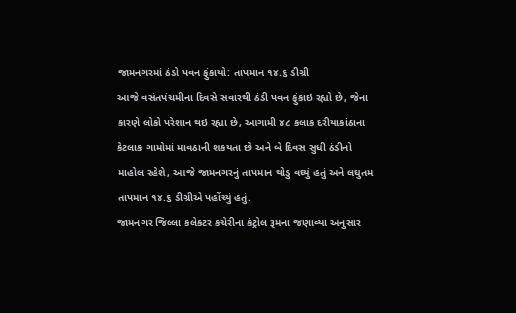જામનગરમાં ઠંડો પવન ફુંકાયો: તાપમાન ૧૪.૬ ડીગ્રી
આજે વસંતપંચમીના દિવસે સવારથી ઠંડી પવન ફુંકાઇ રહ્યો છે, જેના કારણે લોકો પરેશાન થઇ રહ્યા છે, આગામી ૪૮ કલાક દરીયાકાંઠાના કેટલાક ગામોમાં માવઠાની શકયતા છે અને બે દિવસ સુધી ઠંડીનો માહોલ રહેશે, આજે જામનગરનું તાપમાન થોડુ વઘ્યું હતું અને લઘુતમ તાપમાન ૧૪.૬ ડીગ્રીએ પહોંચ્યું હતું.
જામનગર જિલ્લા કલેકટર કચેરીના કંટ્રોલ રૂમના જણાવ્યા અનુસાર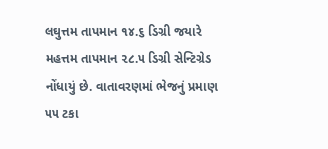લઘુત્તમ તાપમાન ૧૪.૬ ડિગ્રી જયારે મહત્તમ તાપમાન ૨૮.૫ ડિગ્રી સેન્ટિગ્રેડ નોંધાયું છે. વાતાવરણમાં ભેજનું પ્રમાણ ૫૫ ટકા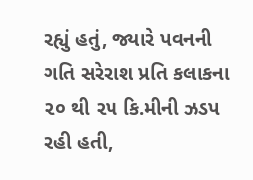રહ્યું હતું, જ્યારે પવનની ગતિ સરેરાશ પ્રતિ કલાકના ૨૦ થી ૨૫ કિ.મીની ઝડપ રહી હતી,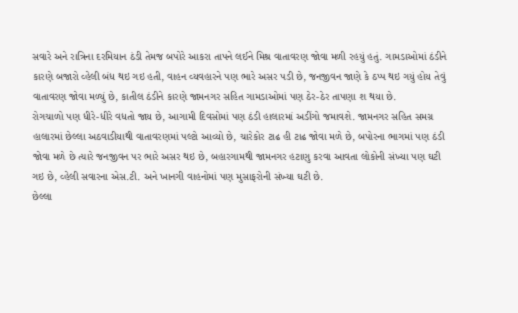સવારે અને રાત્રિના દરમિયાન ઠંડી તેમજ બપોરે આકરા તાપને લઈને મિશ્ર વાતાવરણ જોવા મળી રહયું હતું. ગામડાઓમાં ઠંડીને કારણે બજારો વ્હેલી બંધ થઇ ગઇ હતી, વાહન વ્યવહારને પણ ભારે અસર પડી છે, જનજીવન જાણે કે ઠપ્પ થઇ ગયું હોય તેવું વાતાવરણ જોવા મળ્યું છે, કાતીલ ઠંડીને કારણે જામનગર સહિત ગામડાઓમાં પણ ઠેર-ઠેર તાપણા શ થયા છે.
રોગચાળો પણ ધીરે-ધીરે વધતો જાય છે, આગામી દિવસોમાં પણ ઠંડી હાલારમાં અડીંગો જમાવશે. જામનગર સહિત સમગ્ર હાલારમાં છેલ્લા અઠવાડીયાથી વાતાવરણમાં પલ્ટો આવ્યો છે, ચારેકોર ટાઢ હી ટાઢ જોવા મળે છે, બપોરના ભાગમાં પણ ઠંડી જોવા મળે છે ત્યારે જનજીવન પર ભારે અસર થઇ છે, બહારગામથી જામનગર હટાણુ કરવા આવતા લોકોની સંખ્યા પણ ઘટી ગઇ છે, વ્હેલી સવારના એસ.ટી. અને ખાનગી વાહનોમાં પણ મુસાફરોની સંખ્યા ઘટી છે.
છેલ્લા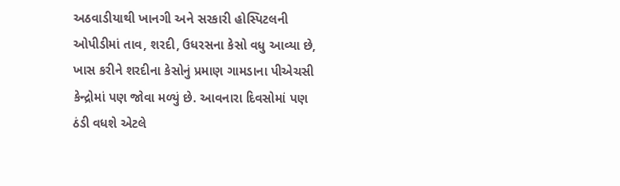અઠવાડીયાથી ખાનગી અને સરકારી હોસ્પિટલની ઓપીડીમાં તાવ, શરદી, ઉધરસના કેસો વધુ આવ્યા છે, ખાસ કરીને શરદીના કેસોનું પ્રમાણ ગામડાના પીએચસી કેન્દ્રોમાં પણ જોવા મળ્યું છે. આવનારા દિવસોમાં પણ ઠંડી વધશે એટલે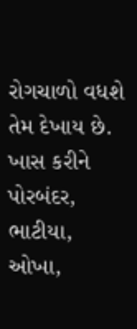રોગચાળો વધશે તેમ દેખાય છે. ખાસ કરીને પોરબંદર, ભાટીયા, ઓખા,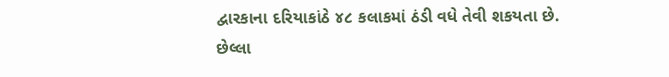દ્વારકાના દરિયાકાંઠે ૪૮ કલાકમાં ઠંડી વધે તેવી શકયતા છે. છેલ્લા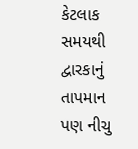કેટલાક સમયથી દ્વારકાનું તાપમાન પણ નીચુ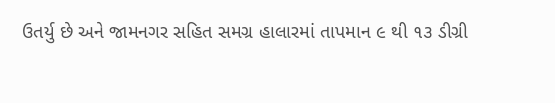ઉતર્યુ છે અને જામનગર સહિત સમગ્ર હાલારમાં તાપમાન ૯ થી ૧૩ ડીગ્રી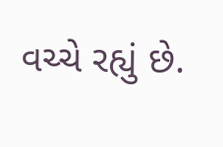વચ્ચે રહ્યું છે.